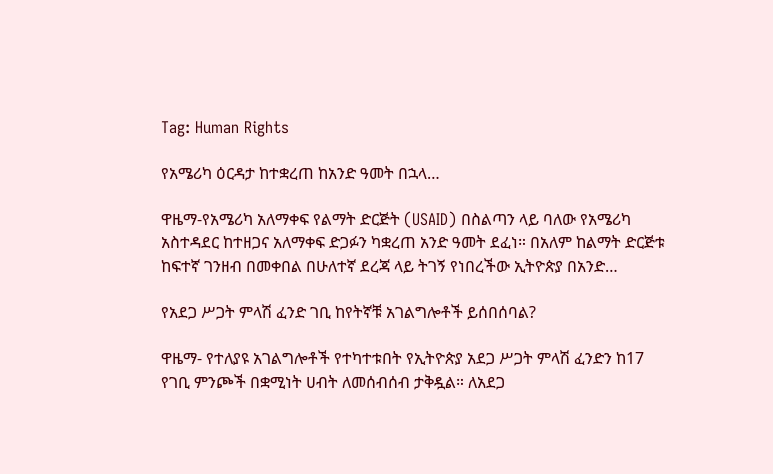Tag: Human Rights

የአሜሪካ ዕርዳታ ከተቋረጠ ከአንድ ዓመት በኋላ…

ዋዜማ-የአሜሪካ አለማቀፍ የልማት ድርጅት (USAID) በስልጣን ላይ ባለው የአሜሪካ አስተዳደር ከተዘጋና አለማቀፍ ድጋፉን ካቋረጠ አንድ ዓመት ደፈነ። በአለም ከልማት ድርጅቱ ከፍተኛ ገንዘብ በመቀበል በሁለተኛ ደረጃ ላይ ትገኝ የነበረችው ኢትዮጵያ በአንድ…

የአደጋ ሥጋት ምላሽ ፈንድ ገቢ ከየትኛቹ አገልግሎቶች ይሰበሰባል?

ዋዜማ- የተለያዩ አገልግሎቶች የተካተቱበት የኢትዮጵያ አደጋ ሥጋት ምላሽ ፈንድን ከ17 የገቢ ምንጮች በቋሚነት ሀብት ለመሰብሰብ ታቅዷል። ለአደጋ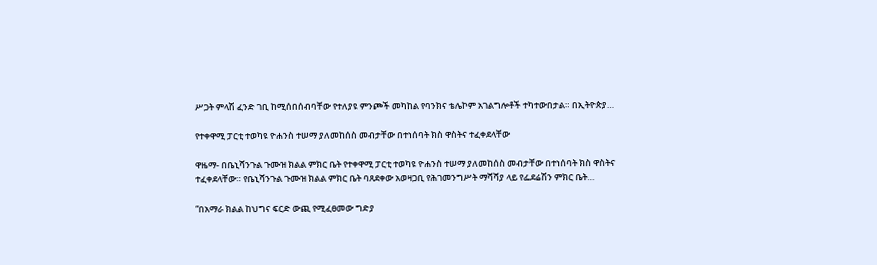ሥጋት ምላሽ ፈንድ ገቢ ከሚሰበሰብባቸው የተለያዩ ምንጮች መካከል የባንክና ቴሌኮም አገልግሎቶች ተካተውበታል። በኢትዮጵያ…

የተቀዋሚ ፓርቲ ተወካዩ ዮሐንስ ተሠማ ያለመከሰስ መብታቸው በተነሰባት ክስ ዋስትና ተፈቀደላቸው

ዋዜማ- በቤኒሻንጉል ጉሙዝ ክልል ምክር ቤት የተቀዋሚ ፓርቲ ተወካዩ ዮሐንስ ተሠማ ያለመከሰስ መብታቸው በተነሰባት ክስ ዋስትና ተፈቀደላቸው። የቤኒሻንጉል ጉሙዝ ክልል ምክር ቤት ባጸደቀው አወዛጋቢ የሕገመንግሥት ማሻሻያ ላይ የፌደሬሽን ምክር ቤት…

“በአማራ ክልል ከህግና ፍርድ ውጪ የሚፈፀመው ግድያ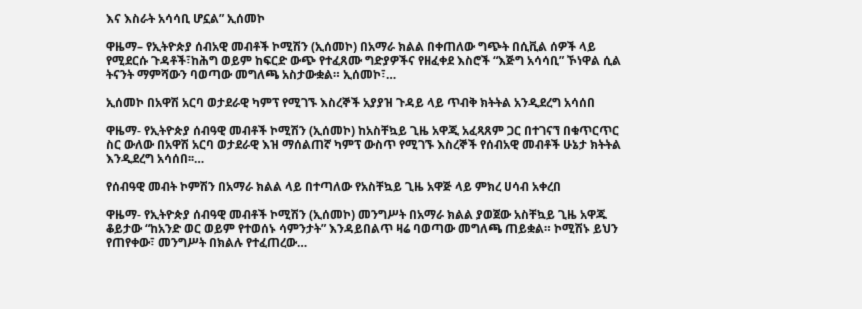እና እስራት አሳሳቢ ሆኗል” ኢሰመኮ

ዋዜማ– የኢትዮጵያ ሰብአዊ መብቶች ኮሚሽን (ኢሰመኮ) በአማራ ክልል በቀጠለው ግጭት በሲቪል ሰዎች ላይ የሚደርሱ ጉዳቶች፣ከሕግ ወይም ከፍርድ ውጭ የተፈጸሙ ግድያዎችና የዘፈቀደ እስሮች “እጅግ አሳሳቢ” ኾነዋል ሲል ትናንት ማምሻውን ባወጣው መግለጫ አስታውቋል። ኢሰመኮ፣…

ኢሰመኮ በአዋሽ አርባ ወታደራዊ ካምፕ የሚገኙ እስረኞች አያያዝ ጉዳይ ላይ ጥብቅ ክትትል አንዲደረግ አሳሰበ

ዋዜማ- የኢትዮጵያ ሰብዓዊ መብቶች ኮሚሽን (ኢሰመኮ) ከአስቸኳይ ጊዜ አዋጂ አፈጻጸም ጋር በተገናኘ በቁጥርጥር ስር ውለው በአዋሽ አርባ ወታደራዊ እዝ ማሰልጠኛ ካምፕ ውስጥ የሚገኙ እስረኞች የሰብአዊ መብቶች ሁኔታ ክትትል እንዲደረግ አሳሰበ፡፡…

የሰብዓዊ መብት ኮምሽን በአማራ ክልል ላይ በተጣለው የአስቸኳይ ጊዜ አዋጅ ላይ ምክረ ሀሳብ አቀረበ

ዋዜማ- የኢትዮጵያ ሰብዓዊ መብቶች ኮሚሽን (ኢሰመኮ) መንግሥት በአማራ ክልል ያወጀው አስቸኳይ ጊዜ አዋጁ ቆይታው “ከአንድ ወር ወይም የተወሰኑ ሳምንታት” እንዳይበልጥ ዛሬ ባወጣው መግለጫ ጠይቋል። ኮሚሽኑ ይህን የጠየቀው፣ መንግሥት በክልሉ የተፈጠረው…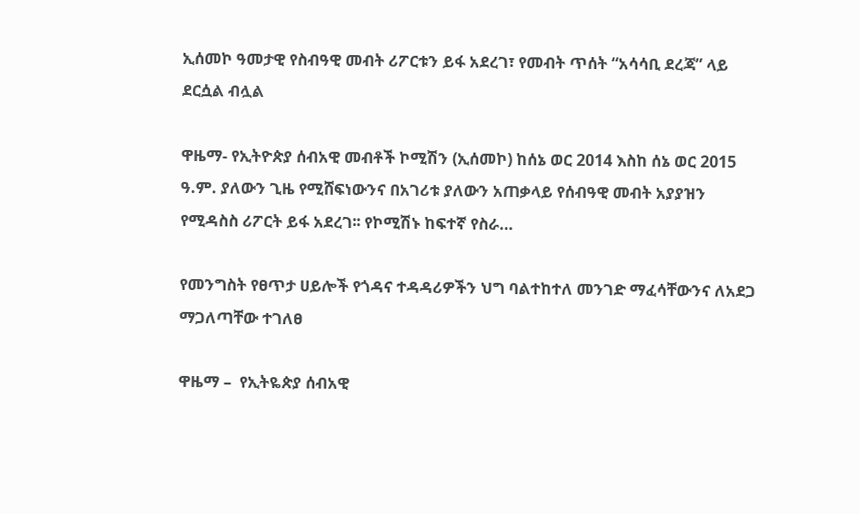ኢሰመኮ ዓመታዊ የስብዓዊ መብት ሪፖርቱን ይፋ አደረገ፣ የመብት ጥሰት “አሳሳቢ ደረጃ” ላይ ደርሷል ብሏል

ዋዜማ- የኢትዮጵያ ሰብአዊ መብቶች ኮሚሽን (ኢሰመኮ) ከሰኔ ወር 2014 እስከ ሰኔ ወር 2015 ዓ.ም. ያለውን ጊዜ የሚሸፍነውንና በአገሪቱ ያለውን አጠቃላይ የሰብዓዊ መብት አያያዝን የሚዳስስ ሪፖርት ይፋ አደረገ፡፡ የኮሚሽኑ ከፍተኛ የስራ…

የመንግስት የፀጥታ ሀይሎች የጎዳና ተዳዳሪዎችን ህግ ባልተከተለ መንገድ ማፈሳቸውንና ለአደጋ ማጋለጣቸው ተገለፀ

ዋዜማ –  የኢትዬጵያ ሰብአዊ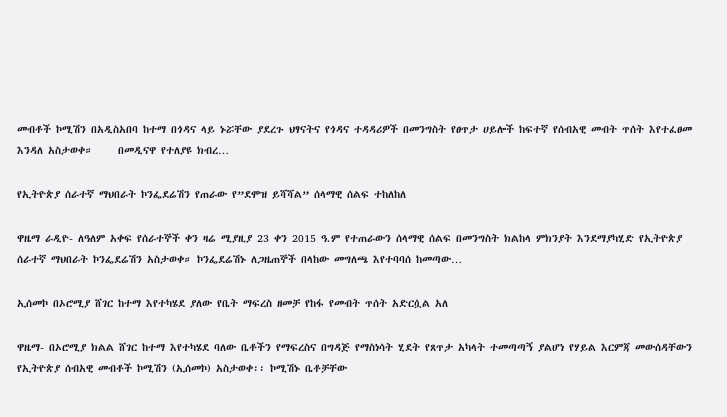መብቶች ኮሚሽን በአዲስአበባ ከተማ በጎዳና ላይ ኑሯቸው ያደረጉ ህፃናትና የጎዳና ተዳዳሪዎች በመንግስት የፀጥታ ሀይሎች ከፍተኛ የሰብአዊ መብት ጥሰት እየተፈፀመ እንዳለ አስታወቀ።     በመዲናዋ የተለያዩ ክብረ…

የኢትዮጵያ ሰራተኛ ማህበራት ኮንፌደሬሽን የጠራው የ”ደሞዝ ይሻሻል” ሰላማዊ ሰልፍ ተከለከለ

ዋዜማ ራዲዮ- ለዓለም አቀፍ የሰራተኞች ቀን ዛሬ ሚያዚያ 23 ቀን 2015 ዓ.ም የተጠራውን ሰላማዊ ሰልፍ በመንግስት ክልከላ ምክንያት እንደማያካሂድ የኢትዮጵያ ሰራተኛ ማህበራት ኮንፌደሬሽን አስታወቀ። ኮንፌደሬሽኑ ለጋዜጠኞች በላከው መግለጫ እየተባባሰ ከመጣው…

ኢሰመኮ በኦሮሚያ ሸገር ከተማ እየተካሄደ ያለው የቤት ማፍረስ ዘመቻ የከፋ የመብት ጥሰት አድርሷል አለ

ዋዜማ- በኦሮሚያ ክልል ሸገር ከተማ እየተካሄደ ባለው ቤቶችን የማፍረስና በግዳጅ የማስነሳት ሂደት የጸጥታ አካላት ተመጣጣኝ ያልሆነ የሃይል እርምጃ መውሰዳቸውን የኢትዮጵያ ሰብአዊ መብቶች ኮሚሽን (ኢሰመኮ) አስታወቀ፡፡ ኮሚሽኑ ቤቶቻቸው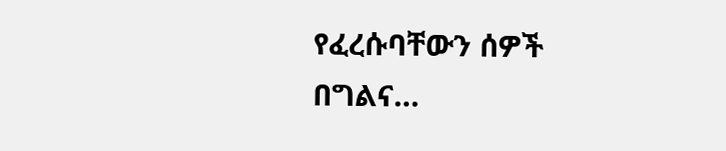የፈረሱባቸውን ሰዎች በግልና…